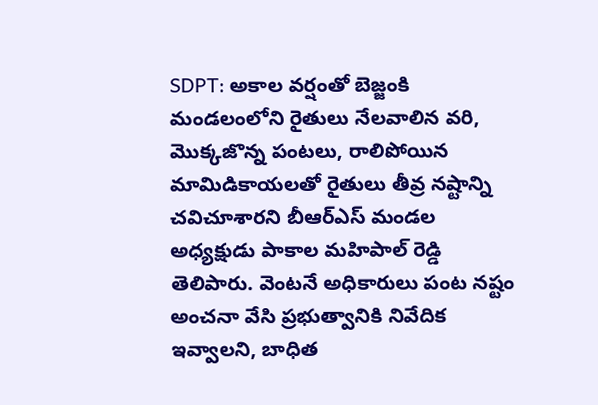SDPT: అకాల వర్షంతో బెజ్జంకి మండలంలోని రైతులు నేలవాలిన వరి, మొక్కజొన్న పంటలు, రాలిపోయిన మామిడికాయలతో రైతులు తీవ్ర నష్టాన్ని చవిచూశారని బీఆర్ఎస్ మండల అధ్యక్షుడు పాకాల మహిపాల్ రెడ్డి తెలిపారు. వెంటనే అధికారులు పంట నష్టం అంచనా వేసి ప్రభుత్వానికి నివేదిక ఇవ్వాలని, బాధిత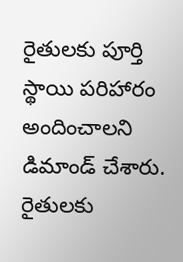రైతులకు పూర్తి స్థాయి పరిహారం అందించాలని డిమాండ్ చేశారు. రైతులకు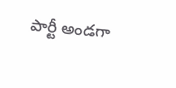పార్టీ అండగా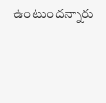ఉంటుందన్నారు